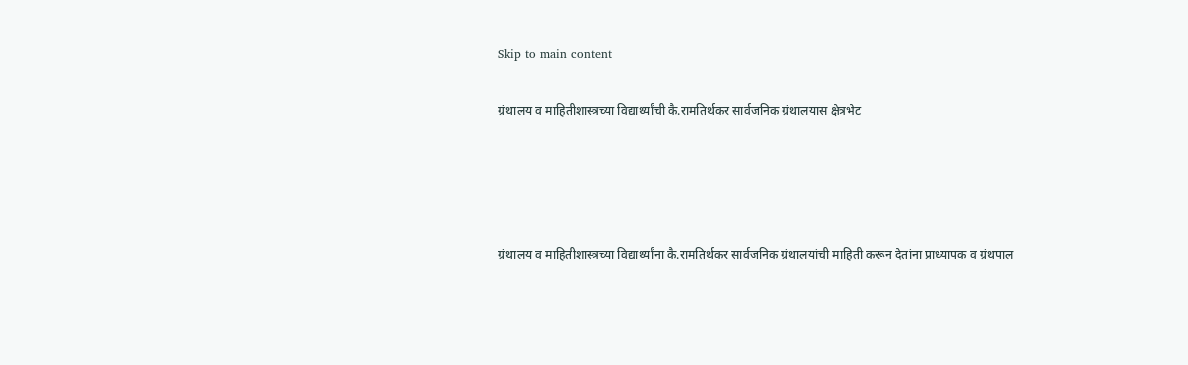Skip to main content

ग्रंथालय व माहितीशास्त्रच्या विद्यार्थ्यांची कै.रामतिर्थकर सार्वजनिक ग्रंथालयास क्षेत्रभेट




ग्रंथालय व माहितीशास्त्रच्या विद्यार्थ्यांना कै.रामतिर्थकर सार्वजनिक ग्रंथालयांची माहिती करून देतांना प्राध्यापक व ग्रंथपाल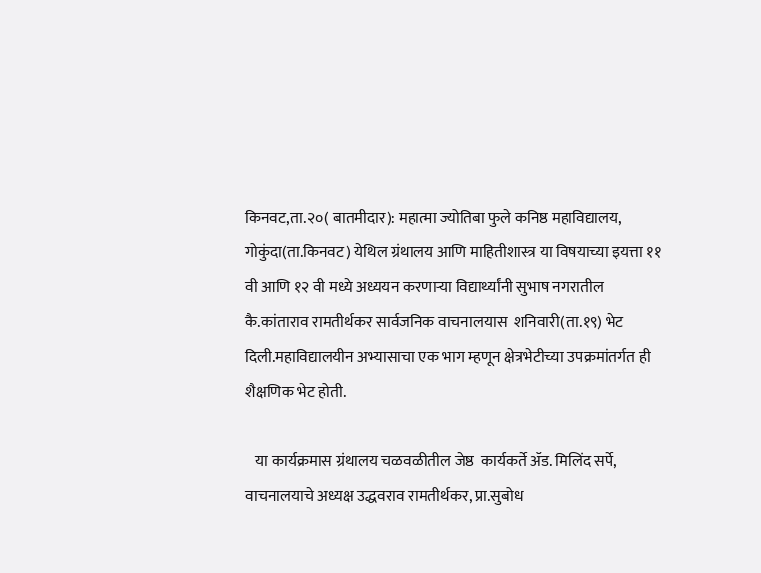किनवट,ता.२०( बातमीदार): महात्मा ज्योतिबा फुले कनिष्ठ महाविद्यालय, गोकुंदा(ता.किनवट) येथिल ग्रंथालय आणि माहितीशास्त्र या विषयाच्या इयत्ता ११  वी आणि १२ वी मध्ये अध्ययन करणाऱ्या विद्यार्थ्यांनी सुभाष नगरातील  कै.कांताराव रामतीर्थकर सार्वजनिक वाचनालयास  शनिवारी(ता.१९) भेट दिली.महाविद्यालयीन अभ्यासाचा एक भाग म्हणून क्षेत्रभेटीच्या उपक्रमांतर्गत ही शैक्षणिक भेट होती.

   या कार्यक्रमास ग्रंथालय चळवळीतील जेष्ठ  कार्यकर्ते ॲड. मिलिंद सर्पे, वाचनालयाचे अध्यक्ष उद्धवराव रामतीर्थकर, प्रा.सुबोध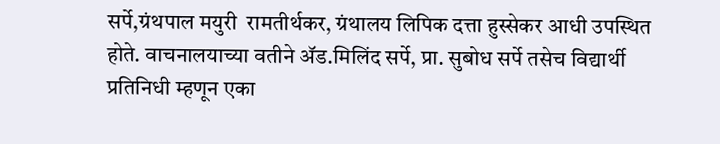सर्पे,ग्रंथपाल मयुरी  रामतीर्थकर, ग्रंथालय लिपिक दत्ता हुस्सेकर आधी उपस्थित होते. वाचनालयाच्या वतीने ॲड.मिलिंद सर्पे, प्रा. सुबोध सर्पे तसेच विद्यार्थी प्रतिनिधी म्हणून एका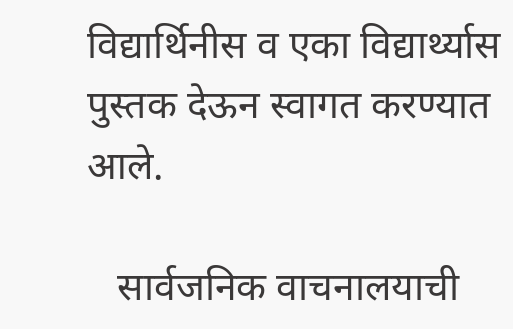विद्यार्थिनीस व एका विद्यार्थ्यास पुस्तक देऊन स्वागत करण्यात आले.

   सार्वजनिक वाचनालयाची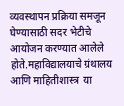व्यवस्थापन प्रक्रिया समजून घेण्यासाठी सदर भेटीचे आयोजन करण्यात आलेले होते.महाविद्यालयाचे ग्रंथालय आणि माहितीशास्त्र  या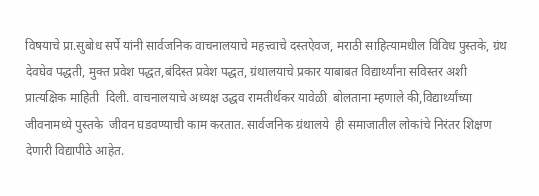विषयाचे प्रा.सुबोध सर्पे यांनी सार्वजनिक वाचनालयाचे महत्त्वाचे दस्तऐवज, मराठी साहित्यामधील विविध पुस्तके, ग्रंथ देवघेव पद्धती, मुक्त प्रवेश पद्धत,बंदिस्त प्रवेश पद्धत, ग्रंथालयाचे प्रकार याबाबत विद्यार्थ्यांना सविस्तर अशी प्रात्यक्षिक माहिती  दिली. वाचनालयाचे अध्यक्ष उद्धव रामतीर्थकर यावेळी  बोलताना म्हणाले की,विद्यार्थ्यांच्या जीवनामध्ये पुस्तके  जीवन घडवण्याची काम करतात. सार्वजनिक ग्रंथालये  ही समाजातील लोकांचे निरंतर शिक्षण देणारी विद्यापीठे आहेत.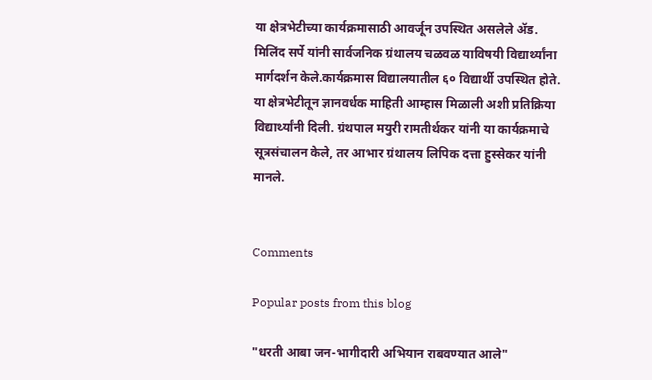या क्षेत्रभेटीच्या कार्यक्रमासाठी आवर्जून उपस्थित असलेले ॲड. मिलिंद सर्पे यांनी सार्वजनिक ग्रंथालय चळवळ याविषयी विद्यार्थ्यांना मार्गदर्शन केले.कार्यक्रमास विद्यालयातील ६० विद्यार्थी उपस्थित होते. या क्षेत्रभेटीतून ज्ञानवर्धक माहिती आम्हास मिळाली अशी प्रतिक्रिया विद्यार्थ्यांनी दिली. ग्रंथपाल मयुरी रामतीर्थकर यांनी या कार्यक्रमाचे सूत्रसंचालन केले, तर आभार ग्रंथालय लिपिक दत्ता हुस्सेकर यांनी मानले.


Comments

Popular posts from this blog

"धरती आबा जन-भागीदारी अभियान राबवण्यात आले"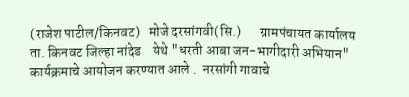(राजेश पाटील/किनवट)   मोजे दरसांगवी(सि.)       ग्रामपंचायत कार्यालय ता. किनवट जिल्हा नांदेड    येथे "धरती आबा जन-भागीदारी अभियान"  कार्यक्रमाचे आयोजन करण्यात आले .  नरसांगी गावाचे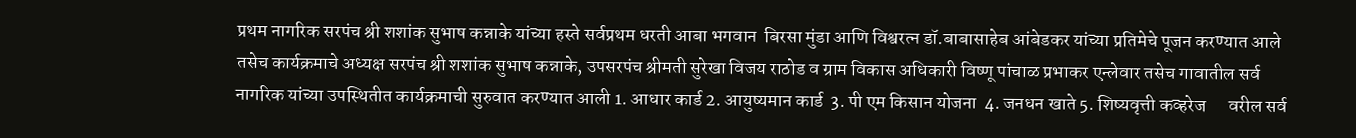प्रथम नागरिक सरपंच श्री शशांक सुभाष कन्नाके यांच्या हस्ते सर्वप्रथम धरती आबा भगवान  बिरसा मुंडा आणि विश्वरत्न डॉ.बाबासाहेब आंबेडकर यांच्या प्रतिमेचे पूजन करण्यात आले    तसेच कार्यक्रमाचे अध्यक्ष सरपंच श्री शशांक सुभाष कन्नाके, उपसरपंच श्रीमती सुरेखा विजय राठोड व ग्राम विकास अधिकारी विष्णू पांचाळ प्रभाकर एन्लेवार तसेच गावातील सर्व नागरिक यांच्या उपस्थितीत कार्यक्रमाची सुरुवात करण्यात आली 1. आधार कार्ड 2. आयुष्यमान कार्ड  3. पी एम किसान योजना  4. जनधन खाते 5. शिष्यवृत्ती कव्हरेज      वरील सर्व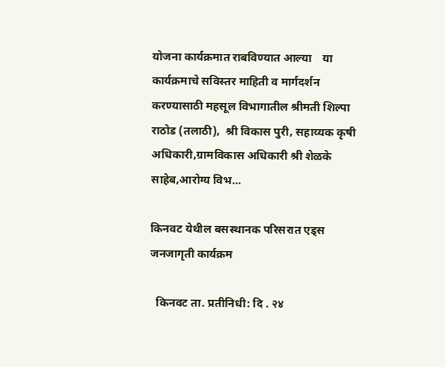योजना कार्यक्रमात राबविण्यात आल्या    या कार्यक्रमाचे सविस्तर माहिती व मार्गदर्शन करण्यासाठी महसूल विभागातील श्रीमती शिल्पा राठोड (तलाठी),  श्री विकास पुरी, सहाय्यक कृषी अधिकारी,ग्रामविकास अधिकारी श्री शेळके साहेब,आरोग्य विभ...

किनवट येथील बसस्थानक परिसरात एड्स जनजागृती कार्यक्रम

  किनवट ता. प्रतीनिधी: दि . २४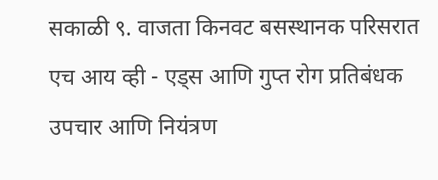सकाळी ९. वाजता किनवट बसस्थानक परिसरात  एच आय व्ही - एड्स आणि गुप्त रोग प्रतिबंधक उपचार आणि नियंत्रण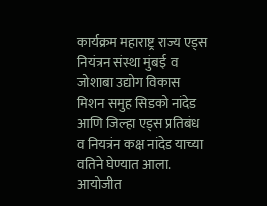कार्यक्रम महाराष्ट्र राज्य एड्स नियंत्रन संस्था मुंबई  व जोशाबा उद्योग विकास मिशन समुह सिडको नांदेड आणि जिल्हा एड्स प्रतिबंध व नियत्रंन कक्ष नांदेड याच्या वतिने घेण्यात आला. आयोजीत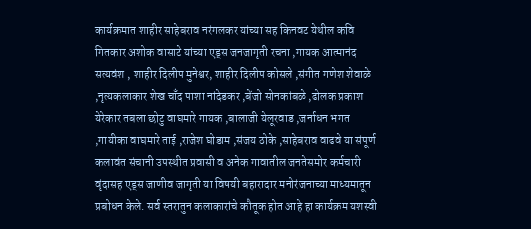कार्यक्रमात शाहीर साहेबराव नरंगलकर यांच्या सह किनवट येथील कवि गितकार अशोक वासाटे यांच्या एड्स जनजागृती रचना ,गायक आत्मानंद सत्यवंश , शाहीर दिलीप मुनेश्वर, शाहीर दिलीप कोसले ,संगीत गणेश शेवाळे ,नृत्यकलाकार शेख चाँद पाशा नांदेडकर ,बेंजो सोनकांबळे ,ढोलक प्रकाश येरेकार तबला छोटु वाघमारे गायक ,बालाजी येलूरवाड ,जर्नाधन भगत ,गायीका वाघमारे ताई ,राजेश घोडाम ,संजय ठोके ,साहेबराव वाढवे या संपूर्ण कलावंत संचानी उपस्थीत प्रवासी व अनेक गावातील जनतेसमोर कर्मचारी वृंदासह एड्स जाणीव जागृती या विषयी बहारादार मनोरंजनाच्या माध्यमातून प्रबोधन केले. सर्व स्तरातुन कलाकारांचे कौतूक होत आहे हा कार्यक्रम यशस्वी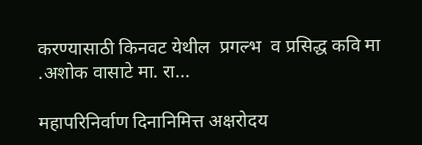करण्यासाठी किनवट येथील  प्रगल्भ  व प्रसिद्ध कवि मा .अशोक वासाटे मा. रा...

महापरिनिर्वाण दिनानिमित्त अक्षरोदय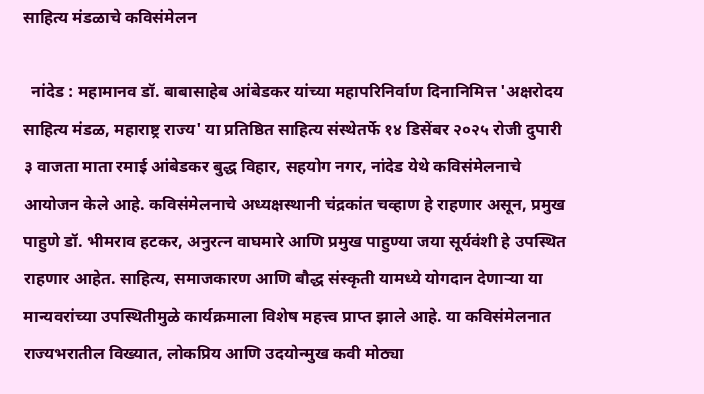साहित्य मंडळाचे कविसंमेलन

  नांदेड : महामानव डॉ. बाबासाहेब आंबेडकर यांच्या महापरिनिर्वाण दिनानिमित्त 'अक्षरोदय साहित्य मंडळ, महाराष्ट्र राज्य' या प्रतिष्ठित साहित्य संस्थेतर्फे १४ डिसेंबर २०२५ रोजी दुपारी ३ वाजता माता रमाई आंबेडकर बुद्ध विहार, सहयोग नगर, नांदेड येथे कविसंमेलनाचे आयोजन केले आहे. कविसंमेलनाचे अध्यक्षस्थानी चंद्रकांत चव्हाण हे राहणार असून, प्रमुख पाहुणे डॉ. भीमराव हटकर, अनुरत्न वाघमारे आणि प्रमुख पाहुण्या जया सूर्यवंशी हे उपस्थित राहणार आहेत. साहित्य, समाजकारण आणि बौद्ध संस्कृती यामध्ये योगदान देणाऱ्या या मान्यवरांच्या उपस्थितीमुळे कार्यक्रमाला विशेष महत्त्व प्राप्त झाले आहे. या कविसंमेलनात राज्यभरातील विख्यात, लोकप्रिय आणि उदयोन्मुख कवी मोठ्या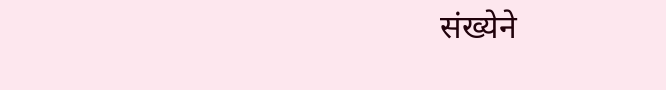संख्येने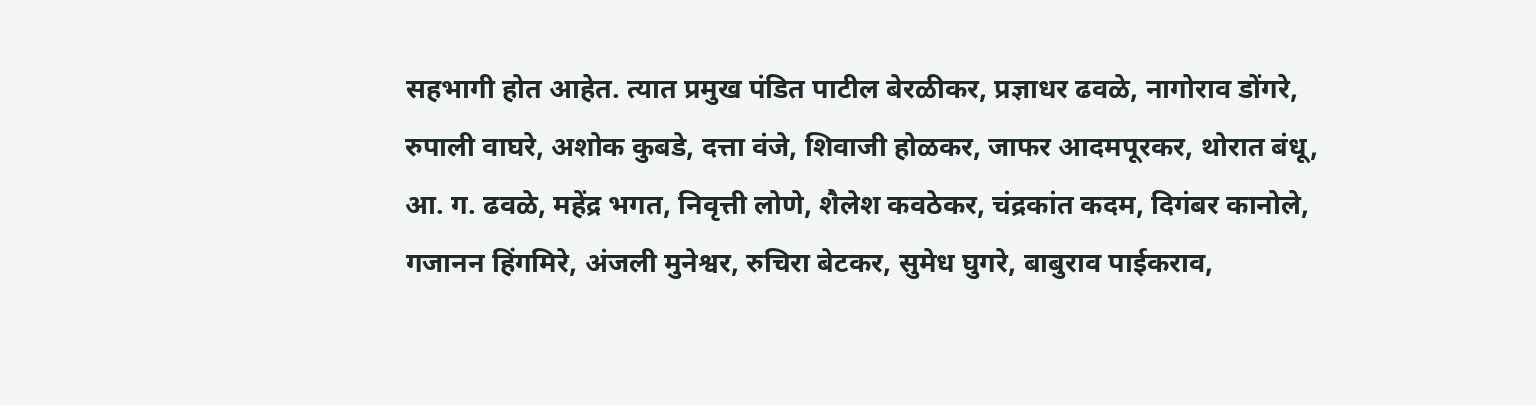सहभागी होत आहेत. त्यात प्रमुख पंडित पाटील बेरळीकर, प्रज्ञाधर ढवळे, नागोराव डोंगरे, रुपाली वाघरे, अशोक कुबडे, दत्ता वंजे, शिवाजी होळकर, जाफर आदमपूरकर, थोरात बंधू, आ. ग. ढवळे, महेंद्र भगत, निवृत्ती लोणे, शैलेश कवठेकर, चंद्रकांत कदम, दिगंबर कानोले, गजानन हिंगमिरे, अंजली मुनेश्वर, रुचिरा बेटकर, सुमेध घुगरे, बाबुराव पाईकराव,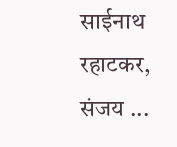साईनाथ रहाटकर, संजय ...